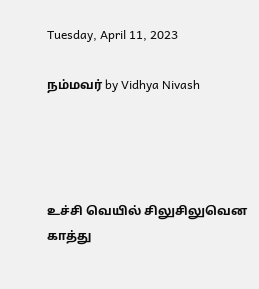Tuesday, April 11, 2023

நம்மவர் by Vidhya Nivash




உச்சி வெயில் சிலுசிலுவென காத்து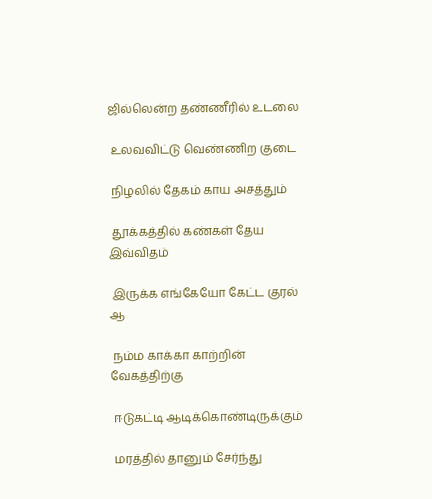ஜில்லென்ற தண்ணீரில் உடலை

 உலவவிட்டு வெண்ணிற குடை

 நிழலில் தேகம் காய அசத்தும்

 தூக்கத்தில் கண்கள் தேய இவ்விதம்

 இருக்க எங்கேயோ கேட்ட குரல் ஆ

 நம்ம காக்கா காற்றின் வேகத்திற்கு

 ஈடுகட்டி ஆடிக்கொண்டிருக்கும்

 மரத்தில் தானும் சேர்ந்து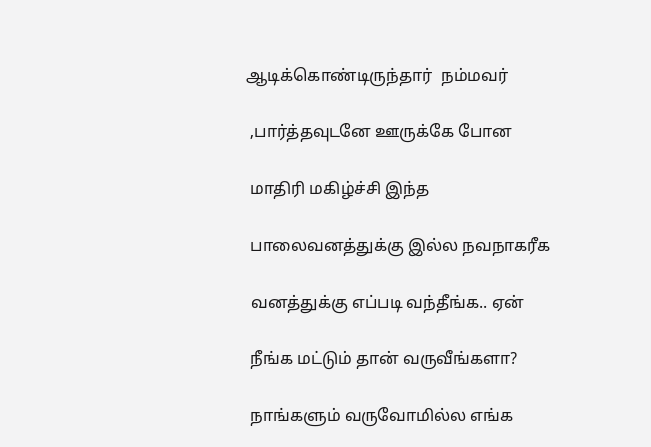ஆடிக்கொண்டிருந்தார்  நம்மவர்

 ,பார்த்தவுடனே ஊருக்கே போன

 மாதிரி மகிழ்ச்சி இந்த

 பாலைவனத்துக்கு இல்ல நவநாகரீக

 வனத்துக்கு எப்படி வந்தீங்க.. ஏன்

 நீங்க மட்டும் தான் வருவீங்களா?

 நாங்களும் வருவோமில்ல எங்க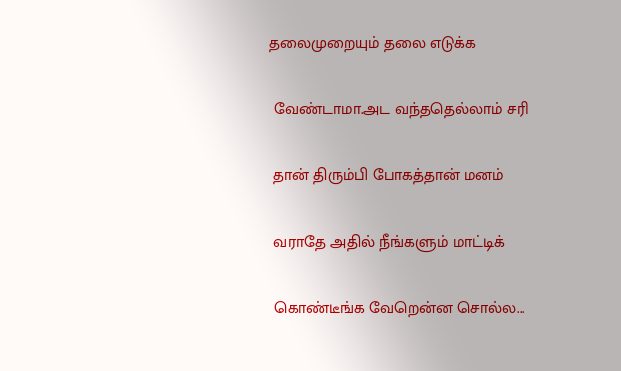தலைமுறையும் தலை எடுக்க

 வேண்டாமா.அட வந்ததெல்லாம் சரி

 தான் திரும்பி போகத்தான் மனம்

 வராதே அதில் நீங்களும் மாட்டிக்

 கொண்டீங்க வேறென்ன சொல்ல...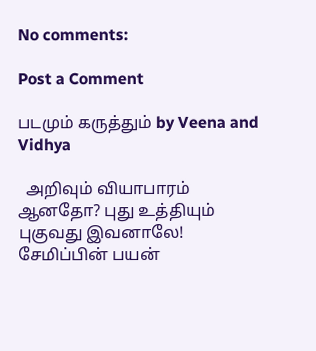No comments:

Post a Comment

படமும் கருத்தும் by Veena and Vidhya

  அறிவும் வியாபாரம் ஆனதோ? புது உத்தியும் புகுவது இவனாலே! சேமிப்பின் பயன்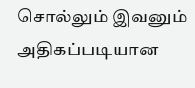சொல்லும் இவனும் அதிகப்படியான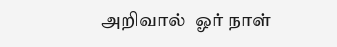அறிவால்  ஓர் நாள்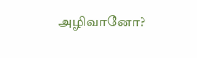அழிவானோ?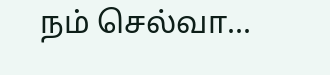நம் செல்வா...